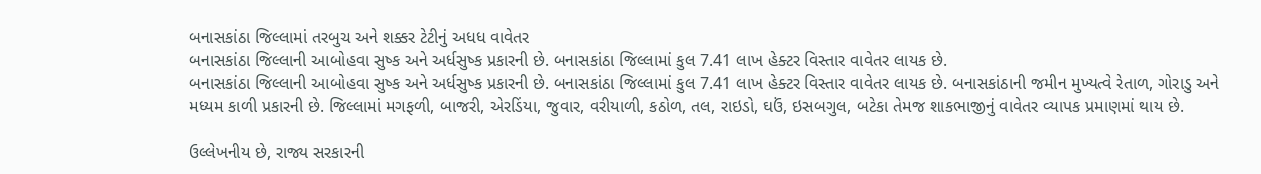બનાસકાંઠા જિલ્લામાં તરબુચ અને શક્કર ટેટીનું અધધ વાવેતર
બનાસકાંઠા જિલ્લાની આબોહવા સુષ્ક અને અર્ધસુષ્ક પ્રકારની છે. બનાસકાંઠા જિલ્લામાં કુલ 7.41 લાખ હેક્ટર વિસ્તાર વાવેતર લાયક છે.
બનાસકાંઠા જિલ્લાની આબોહવા સુષ્ક અને અર્ધસુષ્ક પ્રકારની છે. બનાસકાંઠા જિલ્લામાં કુલ 7.41 લાખ હેક્ટર વિસ્તાર વાવેતર લાયક છે. બનાસકાંઠાની જમીન મુખ્યત્વે રેતાળ, ગોરાડુ અને મધ્યમ કાળી પ્રકારની છે. જિલ્લામાં મગફળી, બાજરી, એરડિંયા, જુવાર, વરીયાળી, કઠોળ, તલ, રાઇડો, ઘઉં, ઇસબગુલ, બટેકા તેમજ શાકભાજીનું વાવેતર વ્યાપક પ્રમાણમાં થાય છે.

ઉલ્લેખનીય છે, રાજ્ય સરકારની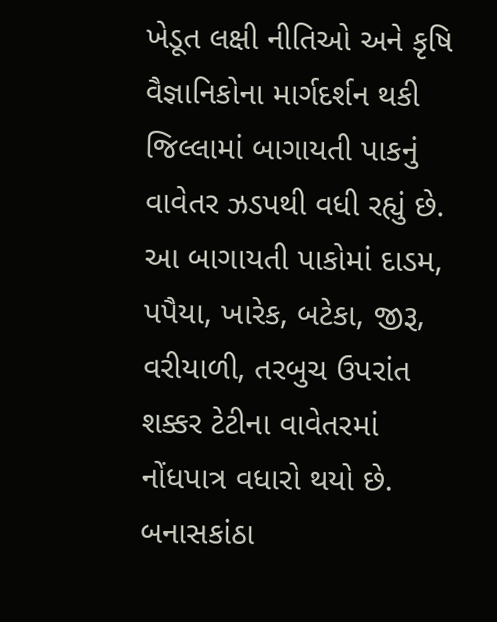ખેડૂત લક્ષી નીતિઓ અને કૃષિ વૈજ્ઞાનિકોના માર્ગદર્શન થકી જિલ્લામાં બાગાયતી પાકનું વાવેતર ઝડપથી વધી રહ્યું છે. આ બાગાયતી પાકોમાં દાડમ, પપૈયા, ખારેક, બટેકા, જીરૂ, વરીયાળી, તરબુચ ઉપરાંત શક્કર ટેટીના વાવેતરમાં નોંધપાત્ર વધારો થયો છે. બનાસકાંઠા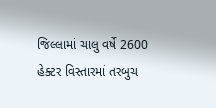જિલ્લામાં ચાલુ વર્ષે 2600 હેક્ટર વિસ્તારમાં તરબુચ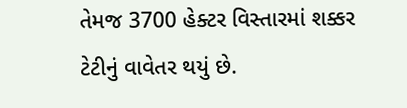તેમજ 3700 હેક્ટર વિસ્તારમાં શક્કર ટેટીનું વાવેતર થયું છે.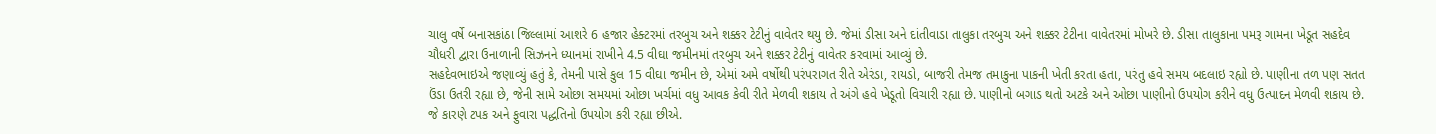ચાલુ વર્ષે બનાસકાંઠા જિલ્લામાં આશરે 6 હજાર હેક્ટરમાં તરબુચ અને શક્કર ટેટીનું વાવેતર થયુ છે. જેમાં ડીસા અને દાંતીવાડા તાલુકા તરબુચ અને શક્કર ટેટીના વાવેતરમાં મોખરે છે. ડીસા તાલુકાના પમરૂ ગામના ખેડૂત સહદેવ ચૌધરી દ્વારા ઉનાળાની સિઝનને ધ્યાનમાં રાખીને 4.5 વીઘા જમીનમાં તરબુચ અને શક્કર ટેટીનું વાવેતર કરવામાં આવ્યું છે.
સહદેવભાઇએ જણાવ્યું હતું કે, તેમની પાસે કુલ 15 વીઘા જમીન છે, એમાં અમે વર્ષોથી પરંપરાગત રીતે એરંડા, રાયડો, બાજરી તેમજ તમાકુના પાકની ખેતી કરતા હતા, પરંતુ હવે સમય બદલાઇ રહ્યો છે. પાણીના તળ પણ સતત ઉંડા ઉતરી રહ્યા છે, જેની સામે ઓછા સમયમાં ઓછા ખર્ચમાં વધુ આવક કેવી રીતે મેળવી શકાય તે અંગે હવે ખેડૂતો વિચારી રહ્યા છે. પાણીનો બગાડ થતો અટકે અને ઓછા પાણીનો ઉપયોગ કરીને વધુ ઉત્પાદન મેળવી શકાય છે. જે કારણે ટપક અને ફુવારા પદ્ધતિનો ઉપયોગ કરી રહ્યા છીએ.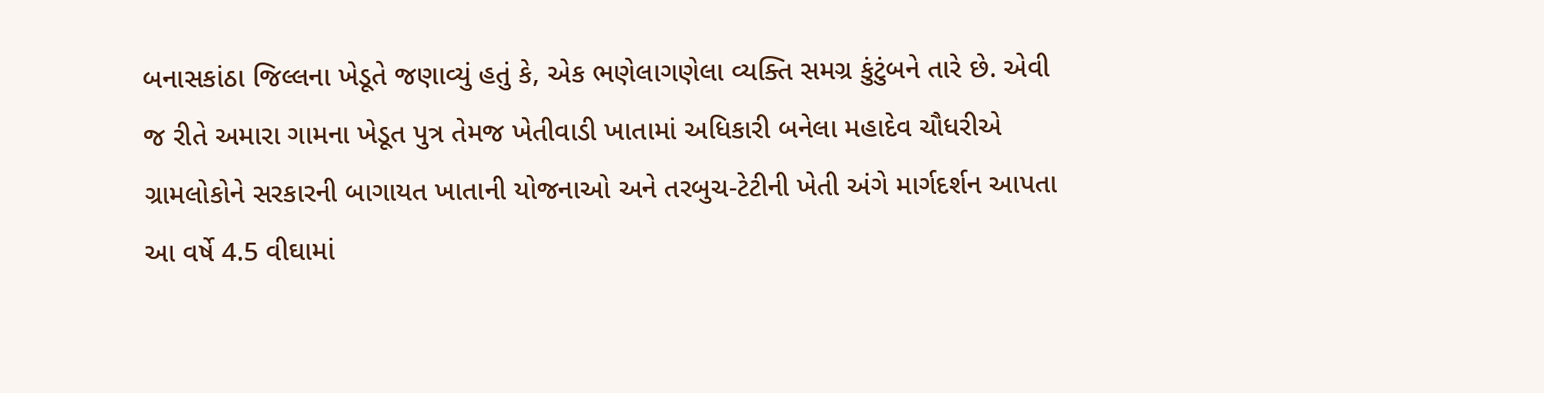બનાસકાંઠા જિલ્લના ખેડૂતે જણાવ્યું હતું કે, એક ભણેલાગણેલા વ્યક્તિ સમગ્ર કુંટુંબને તારે છે. એવી જ રીતે અમારા ગામના ખેડૂત પુત્ર તેમજ ખેતીવાડી ખાતામાં અધિકારી બનેલા મહાદેવ ચૌધરીએ ગ્રામલોકોને સરકારની બાગાયત ખાતાની યોજનાઓ અને તરબુચ-ટેટીની ખેતી અંગે માર્ગદર્શન આપતા આ વર્ષે 4.5 વીઘામાં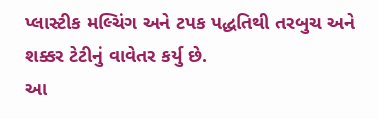પ્લાસ્ટીક મલ્ચિંગ અને ટપક પદ્ધતિથી તરબુચ અને શક્કર ટેટીનું વાવેતર કર્યુ છે.
આ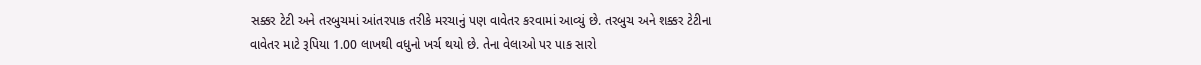સક્કર ટેટી અને તરબુચમાં આંતરપાક તરીકે મરચાનું પણ વાવેતર કરવામાં આવ્યું છે. તરબુચ અને શક્કર ટેટીના વાવેતર માટે રૂપિયા 1.00 લાખથી વધુનો ખર્ચ થયો છે. તેના વેલાઓ પર પાક સારો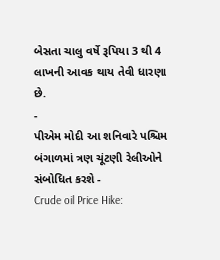બેસતા ચાલુ વર્ષે રૂપિયા 3 થી 4 લાખની આવક થાય તેવી ધારણા છે.
-
પીએમ મોદી આ શનિવારે પશ્ચિમ બંગાળમાં ત્રણ ચૂંટણી રેલીઓને સંબોધિત કરશે -
Crude oil Price Hike: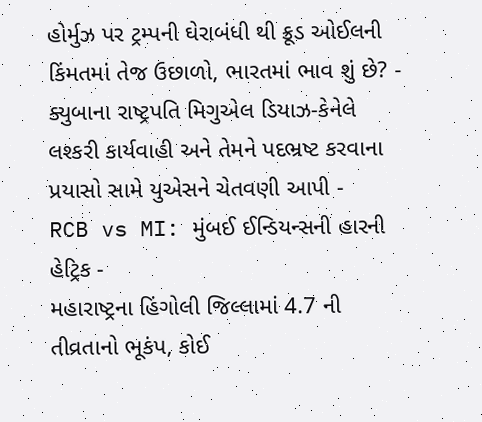હોર્મુઝ પર ટ્રમ્પની ઘેરાબંધી થી ક્રૂડ ઓઈલની કિંમતમાં તેજ ઉછાળો, ભારતમાં ભાવ શું છે? -
ક્યુબાના રાષ્ટ્રપતિ મિગુએલ ડિયાઝ-કેનેલે લશ્કરી કાર્યવાહી અને તેમને પદભ્રષ્ટ કરવાના પ્રયાસો સામે યુએસને ચેતવણી આપી -
RCB vs MI: મુંબઈ ઈન્ડિયન્સની હારની હેટ્રિક -
મહારાષ્ટ્રના હિંગોલી જિલ્લામાં 4.7 ની તીવ્રતાનો ભૂકંપ, કોઈ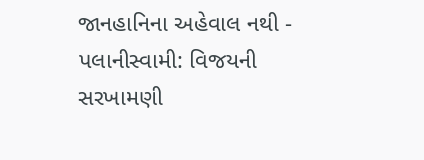જાનહાનિના અહેવાલ નથી -
પલાનીસ્વામી: વિજયની સરખામણી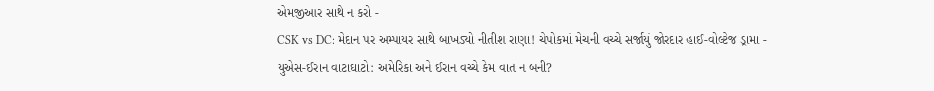એમજીઆર સાથે ન કરો -
CSK vs DC: મેદાન પર અમ્પાયર સાથે બાખડ્યો નીતીશ રાણા! ચેપોકમાં મેચની વચ્ચે સર્જાયું જોરદાર હાઈ-વોલ્ટેજ ડ્રામા -
યુએસ-ઈરાન વાટાઘાટો: અમેરિકા અને ઈરાન વચ્ચે કેમ વાત ન બની?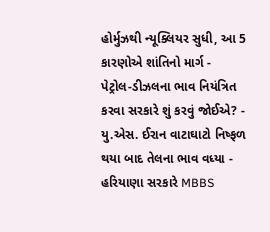હોર્મુઝથી ન્યૂક્લિયર સુધી, આ 5 કારણોએ શાંતિનો માર્ગ -
પેટ્રોલ-ડીઝલના ભાવ નિયંત્રિત કરવા સરકારે શું કરવું જોઈએ? -
યુ.એસ. ઈરાન વાટાઘાટો નિષ્ફળ થયા બાદ તેલના ભાવ વધ્યા -
હરિયાણા સરકારે MBBS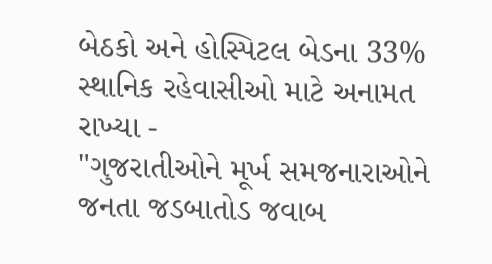બેઠકો અને હોસ્પિટલ બેડના 33% સ્થાનિક રહેવાસીઓ માટે અનામત રાખ્યા -
"ગુજરાતીઓને મૂર્ખ સમજનારાઓને જનતા જડબાતોડ જવાબ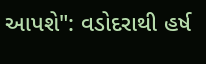આપશે": વડોદરાથી હર્ષ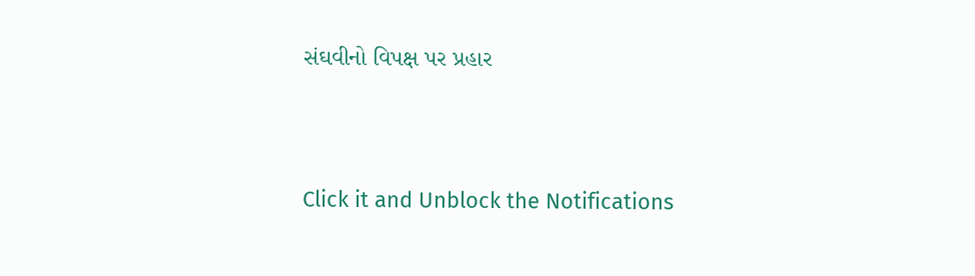સંઘવીનો વિપક્ષ પર પ્રહાર




Click it and Unblock the Notifications